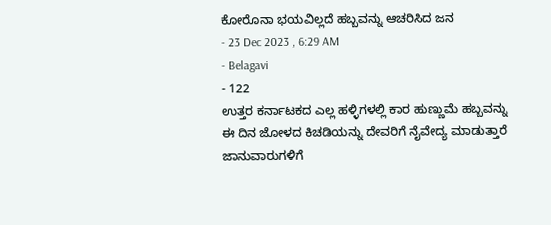ಕೋರೊನಾ ಭಯವಿಲ್ಲದೆ ಹಬ್ಬವನ್ನು ಆಚರಿಸಿದ ಜನ
- 23 Dec 2023 , 6:29 AM
- Belagavi
- 122
ಉತ್ತರ ಕರ್ನಾಟಕದ ಎಲ್ಲ ಹಳ್ಳಿಗಳಲ್ಲಿ ಕಾರ ಹುಣ್ಣುಮೆ ಹಬ್ಬವನ್ನು ಈ ದಿನ ಜೋಳದ ಕಿಚಡಿಯನ್ನು ದೇವರಿಗೆ ನೈವೇದ್ಯ ಮಾಡುತ್ತಾರೆ ಜಾನುವಾರುಗಳಿಗೆ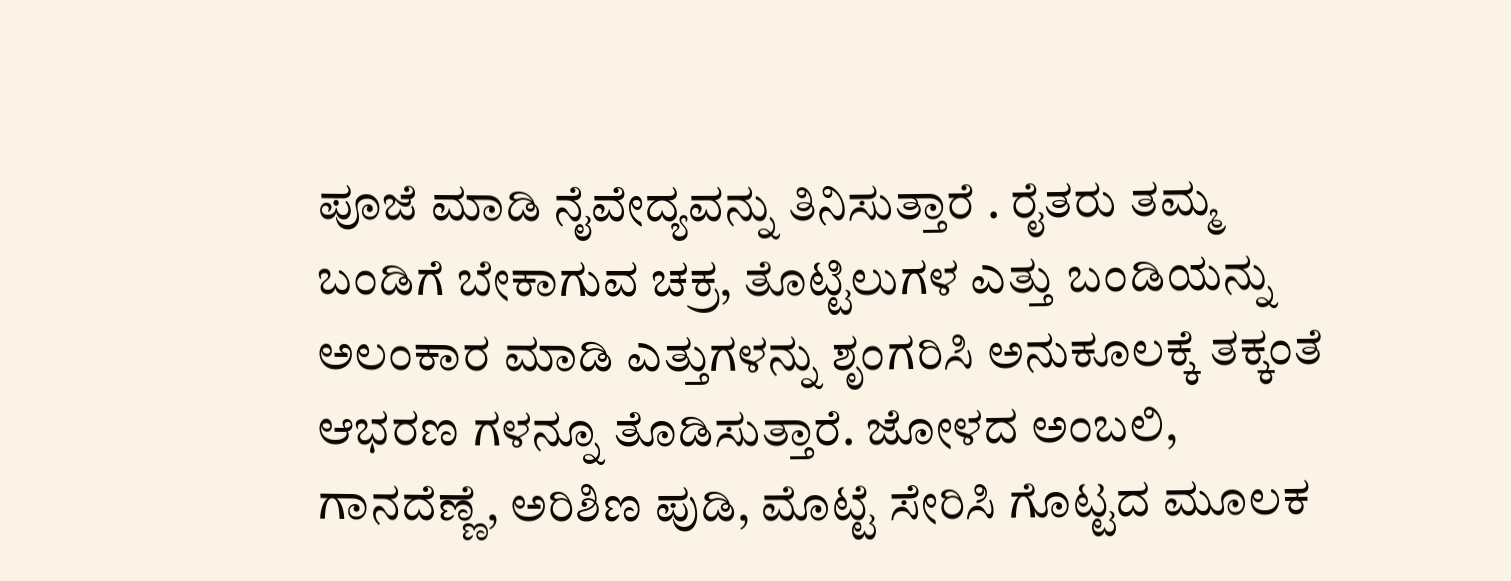ಪೂಜೆ ಮಾಡಿ ನೈವೇದ್ಯವನ್ನು ತಿನಿಸುತ್ತಾರೆ . ರೈತರು ತಮ್ಮ ಬಂಡಿಗೆ ಬೇಕಾಗುವ ಚಕ್ರ, ತೊಟ್ಟಿಲುಗಳ ಎತ್ತು ಬಂಡಿಯನ್ನು ಅಲಂಕಾರ ಮಾಡಿ ಎತ್ತುಗಳನ್ನು ಶೃಂಗರಿಸಿ ಅನುಕೂಲಕ್ಕೆ ತಕ್ಕಂತೆ ಆಭರಣ ಗಳನ್ನೂ ತೊಡಿಸುತ್ತಾರೆ. ಜೋಳದ ಅಂಬಲಿ, ಗಾನದೆಣ್ಣೆ, ಅರಿಶಿಣ ಪುಡಿ, ಮೊಟ್ಟೆ ಸೇರಿಸಿ ಗೊಟ್ಟದ ಮೂಲಕ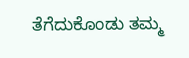ತೆಗೆದುಕೊಂಡು ತಮ್ಮ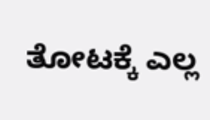ತೋಟಕ್ಕೆ ಎಲ್ಲ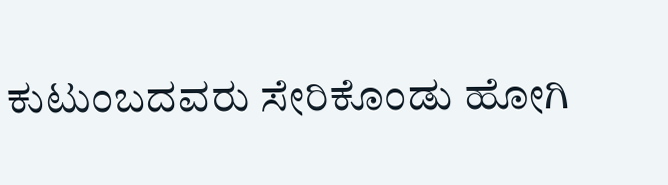ಕುಟುಂಬದವರು ಸೇರಿಕೊಂಡು ಹೋಗಿ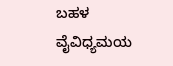ಬಹಳ ವೈವಿಧ್ಯಮಯ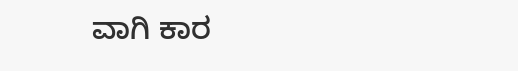ವಾಗಿ ಕಾರ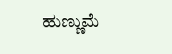ಹುಣ್ಣುಮೆ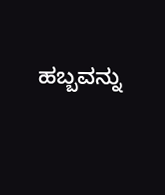ಹಬ್ಬವನ್ನು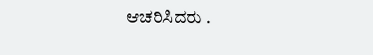ಆಚರಿಸಿದರು .